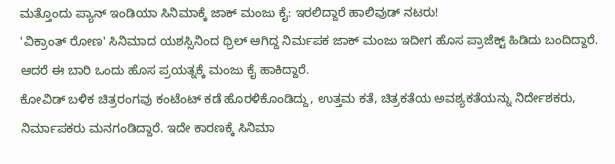ಮತ್ತೊಂದು ಪ್ಯಾನ್ ಇಂಡಿಯಾ ಸಿನಿಮಾಕ್ಕೆ ಜಾಕ್ ಮಂಜು ಕೈ: ಇರಲಿದ್ದಾರೆ ಹಾಲಿವುಡ್ ನಟರು!
'ವಿಕ್ರಾಂತ್ ರೋಣ' ಸಿನಿಮಾದ ಯಶಸ್ಸಿನಿಂದ ಥ್ರಿಲ್ ಆಗಿದ್ದ ನಿರ್ಮಪಕ ಜಾಕ್ ಮಂಜು ಇದೀಗ ಹೊಸ ಪ್ರಾಜೆಕ್ಟ್ ಹಿಡಿದು ಬಂದಿದ್ದಾರೆ. ಆದರೆ ಈ ಬಾರಿ ಒಂದು ಹೊಸ ಪ್ರಯತ್ನಕ್ಕೆ ಮಂಜು ಕೈ ಹಾಕಿದ್ದಾರೆ.
ಕೋವಿಡ್ ಬಳಿಕ ಚಿತ್ರರಂಗವು ಕಂಟೆಂಟ್ ಕಡೆ ಹೊರಳಿಕೊಂಡಿದ್ದು, ಉತ್ತಮ ಕತೆ, ಚಿತ್ರಕತೆಯ ಅವಶ್ಯಕತೆಯನ್ನು ನಿರ್ದೇಶಕರು, ನಿರ್ಮಾಪಕರು ಮನಗಂಡಿದ್ದಾರೆ. ಇದೇ ಕಾರಣಕ್ಕೆ ಸಿನಿಮಾ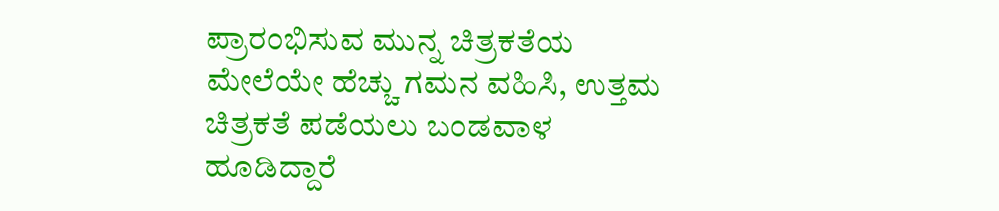ಪ್ರಾರಂಭಿಸುವ ಮುನ್ನ ಚಿತ್ರಕತೆಯ ಮೇಲೆಯೇ ಹೆಚ್ಚು ಗಮನ ವಹಿಸಿ, ಉತ್ತಮ ಚಿತ್ರಕತೆ ಪಡೆಯಲು ಬಂಡವಾಳ ಹೂಡಿದ್ದಾರೆ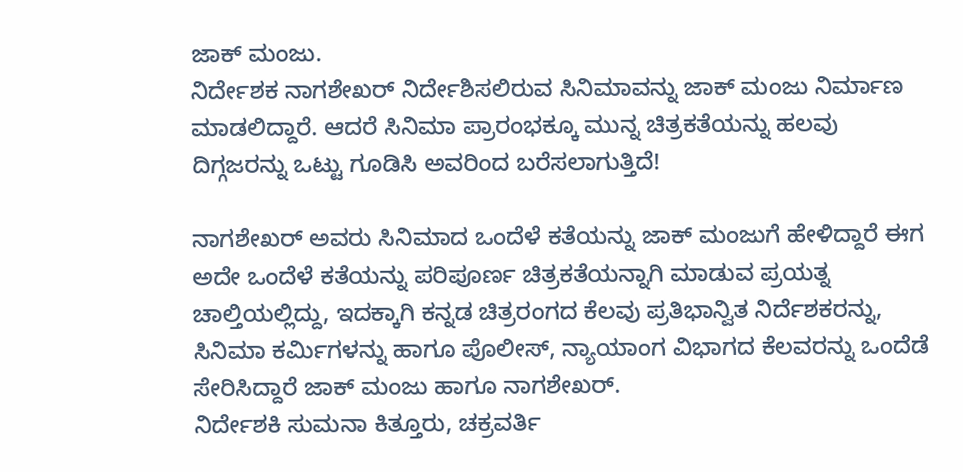ಜಾಕ್ ಮಂಜು.
ನಿರ್ದೇಶಕ ನಾಗಶೇಖರ್ ನಿರ್ದೇಶಿಸಲಿರುವ ಸಿನಿಮಾವನ್ನು ಜಾಕ್ ಮಂಜು ನಿರ್ಮಾಣ ಮಾಡಲಿದ್ದಾರೆ. ಆದರೆ ಸಿನಿಮಾ ಪ್ರಾರಂಭಕ್ಕೂ ಮುನ್ನ ಚಿತ್ರಕತೆಯನ್ನು ಹಲವು ದಿಗ್ಗಜರನ್ನು ಒಟ್ಟು ಗೂಡಿಸಿ ಅವರಿಂದ ಬರೆಸಲಾಗುತ್ತಿದೆ!

ನಾಗಶೇಖರ್ ಅವರು ಸಿನಿಮಾದ ಒಂದೆಳೆ ಕತೆಯನ್ನು ಜಾಕ್ ಮಂಜುಗೆ ಹೇಳಿದ್ದಾರೆ ಈಗ ಅದೇ ಒಂದೆಳೆ ಕತೆಯನ್ನು ಪರಿಪೂರ್ಣ ಚಿತ್ರಕತೆಯನ್ನಾಗಿ ಮಾಡುವ ಪ್ರಯತ್ನ ಚಾಲ್ತಿಯಲ್ಲಿದ್ದು, ಇದಕ್ಕಾಗಿ ಕನ್ನಡ ಚಿತ್ರರಂಗದ ಕೆಲವು ಪ್ರತಿಭಾನ್ವಿತ ನಿರ್ದೆಶಕರನ್ನು, ಸಿನಿಮಾ ಕರ್ಮಿಗಳನ್ನು ಹಾಗೂ ಪೊಲೀಸ್, ನ್ಯಾಯಾಂಗ ವಿಭಾಗದ ಕೆಲವರನ್ನು ಒಂದೆಡೆ ಸೇರಿಸಿದ್ದಾರೆ ಜಾಕ್ ಮಂಜು ಹಾಗೂ ನಾಗಶೇಖರ್.
ನಿರ್ದೇಶಕಿ ಸುಮನಾ ಕಿತ್ತೂರು, ಚಕ್ರವರ್ತಿ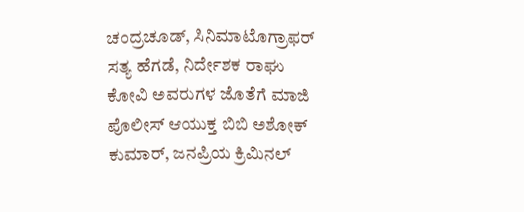ಚಂದ್ರಚೂಡ್, ಸಿನಿಮಾಟೊಗ್ರಾಫರ್ ಸತ್ಯ ಹೆಗಡೆ, ನಿರ್ದೇಶಕ ರಾಘು ಕೋವಿ ಅವರುಗಳ ಜೊತೆಗೆ ಮಾಜಿ ಪೊಲೀಸ್ ಆಯುಕ್ತ ಬಿಬಿ ಅಶೋಕ್ ಕುಮಾರ್, ಜನಪ್ರಿಯ ಕ್ರಿಮಿನಲ್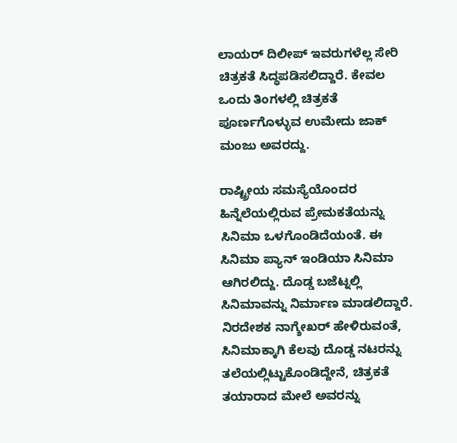ಲಾಯರ್ ದಿಲೀಪ್ ಇವರುಗಳೆಲ್ಲ ಸೇರಿ ಚಿತ್ರಕತೆ ಸಿದ್ಧಪಡಿಸಲಿದ್ದಾರೆ. ಕೇವಲ ಒಂದು ತಿಂಗಳಲ್ಲಿ ಚಿತ್ರಕತೆ ಪೂರ್ಣಗೊಳ್ಳುವ ಉಮೇದು ಜಾಕ್ ಮಂಜು ಅವರದ್ದು.

ರಾಷ್ಟ್ರೀಯ ಸಮಸ್ಯೆಯೊಂದರ ಹಿನ್ನೆಲೆಯಲ್ಲಿರುವ ಪ್ರೇಮಕತೆಯನ್ನು ಸಿನಿಮಾ ಒಳಗೊಂಡಿದೆಯಂತೆ. ಈ ಸಿನಿಮಾ ಪ್ಯಾನ್ ಇಂಡಿಯಾ ಸಿನಿಮಾ ಆಗಿರಲಿದ್ದು. ದೊಡ್ಡ ಬಜೆಟ್ನಲ್ಲಿ ಸಿನಿಮಾವನ್ನು ನಿರ್ಮಾಣ ಮಾಡಲಿದ್ದಾರೆ. ನಿರದೇಶಕ ನಾಗ್ಶೇಖರ್ ಹೇಳಿರುವಂತೆ, ಸಿನಿಮಾಕ್ಕಾಗಿ ಕೆಲವು ದೊಡ್ಡ ನಟರನ್ನು ತಲೆಯಲ್ಲಿಟ್ಟುಕೊಂಡಿದ್ದೇನೆ, ಚಿತ್ರಕತೆ ತಯಾರಾದ ಮೇಲೆ ಅವರನ್ನು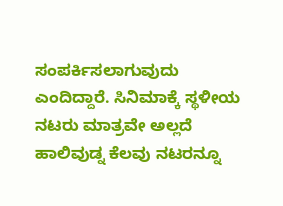ಸಂಪರ್ಕಿಸಲಾಗುವುದು ಎಂದಿದ್ದಾರೆ. ಸಿನಿಮಾಕ್ಕೆ ಸ್ಥಳೀಯ ನಟರು ಮಾತ್ರವೇ ಅಲ್ಲದೆ ಹಾಲಿವುಡ್ನ ಕೆಲವು ನಟರನ್ನೂ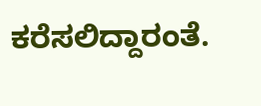ಕರೆಸಲಿದ್ದಾರಂತೆ.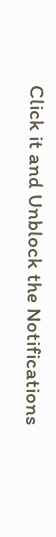Click it and Unblock the Notifications